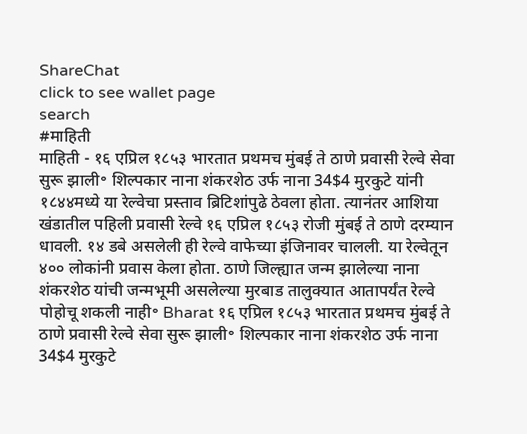ShareChat
click to see wallet page
search
#माहिती
माहिती - १६ एप्रिल १८५३ भारतात प्रथमच मुंबई ते ठाणे प्रवासी रेल्वे सेवा सुरू झाली॰ शिल्पकार नाना शंकरशेठ उर्फ नाना 34$4 मुरकुटे यांनी १८४४मध्ये या रेल्वेचा प्रस्ताव ब्रिटिशांपुढे ठेवला होता. त्यानंतर आशिया खंडातील पहिली प्रवासी रेल्वे १६ एप्रिल १८५३ रोजी मुंबई ते ठाणे दरम्यान धावली. १४ डबे असलेली ही रेल्वे वाफेच्या इंजिनावर चालली. या रेल्वेतून ४०० लोकांनी प्रवास केला होता. ठाणे जिल्ह्यात जन्म झालेल्या नाना शंकरशेठ यांची जन्मभूमी असलेल्या मुरबाड तालुक्यात आतापर्यंत रेल्वे पोहोचू शकली नाही॰ Bharat १६ एप्रिल १८५३ भारतात प्रथमच मुंबई ते ठाणे प्रवासी रेल्वे सेवा सुरू झाली॰ शिल्पकार नाना शंकरशेठ उर्फ नाना 34$4 मुरकुटे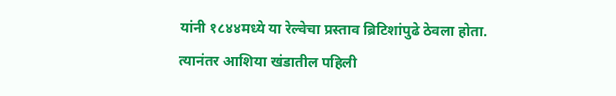यांनी १८४४मध्ये या रेल्वेचा प्रस्ताव ब्रिटिशांपुढे ठेवला होता. त्यानंतर आशिया खंडातील पहिली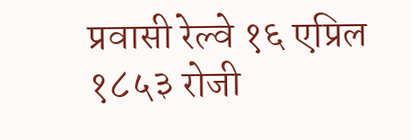प्रवासी रेल्वे १६ एप्रिल १८५३ रोजी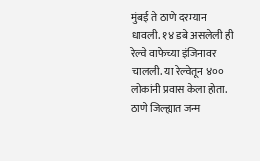मुंबई ते ठाणे दरम्यान धावली. १४ डबे असलेली ही रेल्वे वाफेच्या इंजिनावर चालली. या रेल्वेतून ४०० लोकांनी प्रवास केला होता. ठाणे जिल्ह्यात जन्म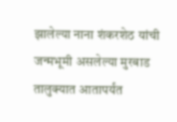झालेल्या नाना शंकरशेठ यांची जन्मभूमी असलेल्या मुरबाड तालुक्यात आतापर्यंत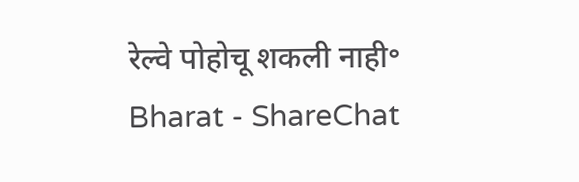रेल्वे पोहोचू शकली नाही॰ Bharat - ShareChat